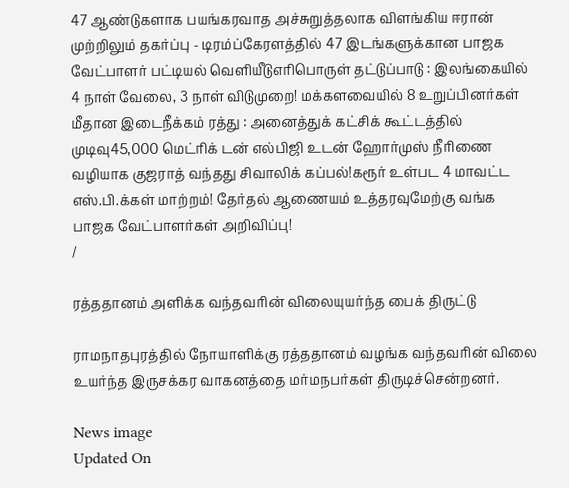47 ஆண்டுகளாக பயங்கரவாத அச்சுறுத்தலாக விளங்கிய ஈரான் முற்றிலும் தகர்ப்பு - டிரம்ப்கேரளத்தில் 47 இடங்களுக்கான பாஜக வேட்பாளர் பட்டியல் வெளியீடுஎரிபொருள் தட்டுப்பாடு : இலங்கையில் 4 நாள் வேலை, 3 நாள் விடுமுறை! மக்களவையில் 8 உறுப்பினர்கள் மீதான இடைநீக்கம் ரத்து : அனைத்துக் கட்சிக் கூட்டத்தில் முடிவு45,000 மெட்ரிக் டன் எல்பிஜி உடன் ஹோர்முஸ் நீரிணை வழியாக குஜராத் வந்தது சிவாலிக் கப்பல்!கரூர் உள்பட 4 மாவட்ட எஸ்.பி.க்கள் மாற்றம்! தேர்தல் ஆணையம் உத்தரவுமேற்கு வங்க பாஜக வேட்பாளர்கள் அறிவிப்பு!
/

ரத்ததானம் அளிக்க வந்தவரின் விலையுயர்ந்த பைக் திருட்டு

ராமநாதபுரத்தில் நோயாளிக்கு ரத்ததானம் வழங்க வந்தவரின் விலை உயர்ந்த இருசக்கர வாகனத்தை மர்மநபர்கள் திருடிச்சென்றனர்.

News image
Updated On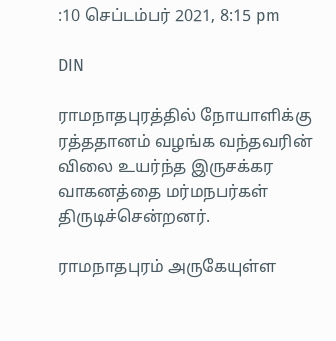:10 செப்டம்பர் 2021, 8:15 pm

DIN

ராமநாதபுரத்தில் நோயாளிக்கு ரத்ததானம் வழங்க வந்தவரின் விலை உயர்ந்த இருசக்கர வாகனத்தை மர்மநபர்கள் திருடிச்சென்றனர்.

ராமநாதபுரம் அருகேயுள்ள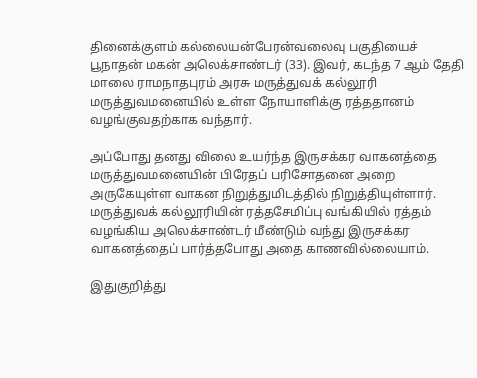தினைக்குளம் கல்லையன்பேரன்வலைவு பகுதியைச் பூநாதன் மகன் அலெக்சாண்டர் (33). இவர், கடந்த 7 ஆம் தேதி மாலை ராமநாதபுரம் அரசு மருத்துவக் கல்லூரி மருத்துவமனையில் உள்ள நோயாளிக்கு ரத்ததானம் வழங்குவதற்காக வந்தார்.

அப்போது தனது விலை உயர்ந்த இருசக்கர வாகனத்தை மருத்துவமனையின் பிரேதப் பரிசோதனை அறை அருகேயுள்ள வாகன நிறுத்துமிடத்தில் நிறுத்தியுள்ளார். மருத்துவக் கல்லூரியின் ரத்தசேமிப்பு வங்கியில் ரத்தம் வழங்கிய அலெக்சாண்டர் மீண்டும் வந்து இருசக்கர வாகனத்தைப் பார்த்தபோது அதை காணவில்லையாம்.

இதுகுறித்து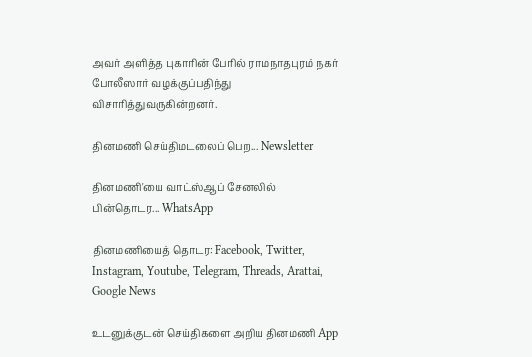அவர் அளித்த புகாரின் பேரில் ராமநாதபுரம் நகர் போலீஸார் வழக்குப்பதிந்து விசாரித்துவருகின்றனர்.

தினமணி செய்திமடலைப் பெற... Newsletter

தினமணி'யை வாட்ஸ்ஆப் சேனலில் பின்தொடர... WhatsApp

தினமணியைத் தொடர: Facebook, Twitter, Instagram, Youtube, Telegram, Threads, Arattai, Google News

உடனுக்குடன் செய்திகளை அறிய தினமணி App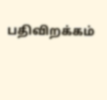பதிவிறக்கம்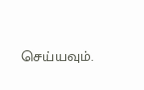செய்யவும்.